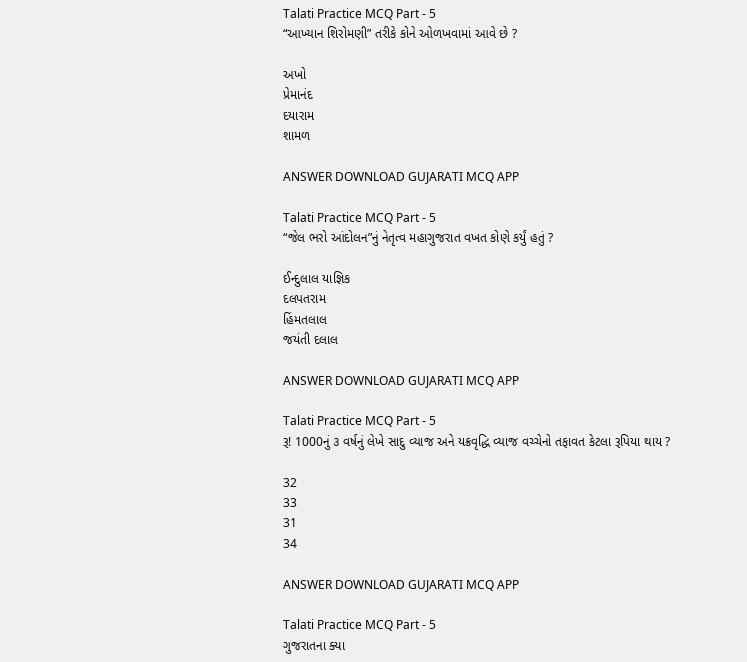Talati Practice MCQ Part - 5
“આખ્યાન શિરોમણી” તરીકે કોને ઓળખવામાં આવે છે ?

અખો
પ્રેમાનંદ
દયારામ
શામળ

ANSWER DOWNLOAD GUJARATI MCQ APP

Talati Practice MCQ Part - 5
“જેલ ભરો આંદોલન”નું નેતૃત્વ મહાગુજરાત વખત કોણે કર્યું હતું ?

ઈન્દુલાલ યાજ્ઞિક
દલપતરામ
હિંમતલાલ
જયંતી દલાલ

ANSWER DOWNLOAD GUJARATI MCQ APP

Talati Practice MCQ Part - 5
રૂ! 1000નું ૩ વર્ષનું લેખે સાદુ વ્યાજ અને યક્રવૃદ્ધિ વ્યાજ વચ્ચેનો તફાવત કેટલા રૂપિયા થાય ?

32
33
31
34

ANSWER DOWNLOAD GUJARATI MCQ APP

Talati Practice MCQ Part - 5
ગુજરાતના ક્યા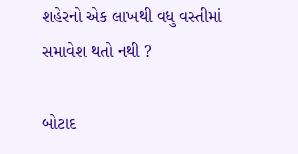શહેરનો એક લાખથી વધુ વસ્તીમાં સમાવેશ થતો નથી ?

બોટાદ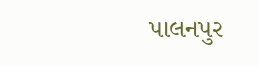પાલનપુર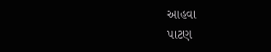આહવા
પાટણ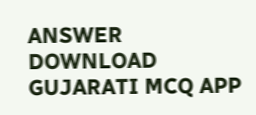ANSWER DOWNLOAD GUJARATI MCQ APP